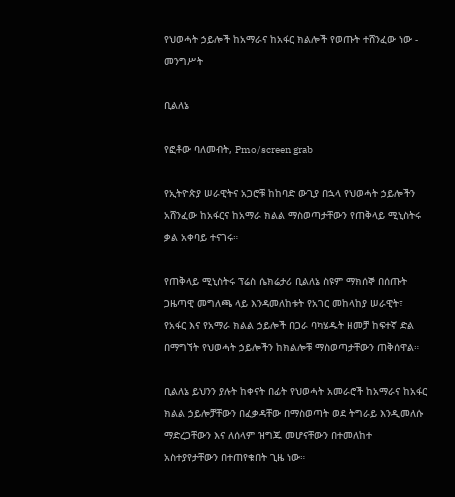የህወሓት ኃይሎች ከአማራና ከአፋር ክልሎች የወጡት ተሸንፈው ነው - መንግሥት

ቢልለኔ

የፎቶው ባለመብት, Pmo/screen grab

የኢትዮጵያ ሠራዊትና አጋሮቹ ከከባድ ውጊያ በኋላ የህወሓት ኃይሎችን አሸንፈው ከአፋርና ከአማራ ክልል ማስወጣታቸውን የጠቅላይ ሚኒስትሩ ቃል አቀባይ ተናገሩ።

የጠቅላይ ሚኒስትሩ ፕሬስ ሴክሬታሪ ቢልለኔ ስዩም ማክሰኞ በሰጡት ጋዜጣዊ መግለጫ ላይ እንዳመለከቱት የአገር መከላከያ ሠራዊት፣ የአፋር እና የአማራ ክልል ኃይሎች በጋራ ባካሄዱት ዘመቻ ከፍተኛ ድል በማግኘት የህወሓት ኃይሎችን ከክልሎቹ ማስወጣታቸውን ጠቅሰዋል።

ቢልለኔ ይህንን ያሉት ከቀናት በፊት የህወሓት አመራሮች ከአማራና ከአፋር ክልል ኃይሎቻቸውን በፈቃዳቸው በማስወጣት ወደ ትግራይ እንዲመለሱ ማድረጋቸውን እና ለሰላም ዝግጁ መሆናቸውን በተመለከተ አስተያየታቸውን በተጠየቁበት ጊዜ ነው።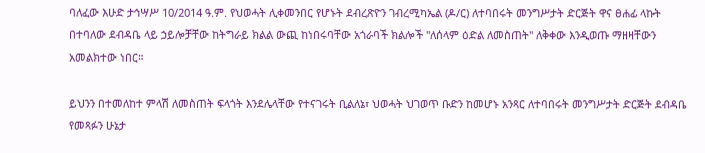ባለፈው እሁድ ታኅሣሥ 10/2014 ዓ.ም. የህወሓት ሊቀመንበር የሆኑት ደብረጽዮን ገብረሚካኤል (ዶ/ር) ለተባበሩት መንግሥታት ድርጅት ዋና ፀሐፊ ላኩት በተባለው ደብዳቤ ላይ ኃይሎቻቸው ከትግራይ ክልል ውጪ ከነበሩባቸው አጎራባች ክልሎች "ለሰላም ዕድል ለመስጠት" ለቅቀው እንዲወጡ ማዘዛቸውን አመልክተው ነበር።

ይህንን በተመለከተ ምላሽ ለመስጠት ፍላጎት እንደሌላቸው የተናገሩት ቢልለኔ፣ ህወሓት ህገወጥ ቡድን ከመሆኑ አንጻር ለተባበሩት መንግሥታት ድርጅት ደብዳቤ የመጻፉን ሁኔታ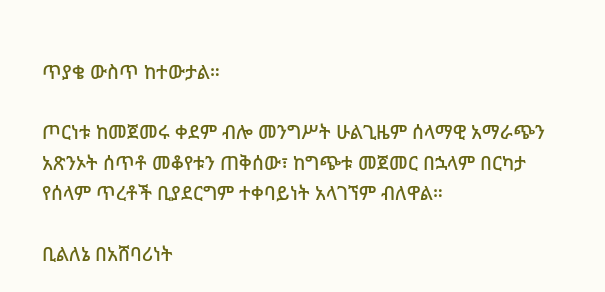ጥያቄ ውስጥ ከተውታል።

ጦርነቱ ከመጀመሩ ቀደም ብሎ መንግሥት ሁልጊዜም ሰላማዊ አማራጭን አጽንኦት ሰጥቶ መቆየቱን ጠቅሰው፣ ከግጭቱ መጀመር በኋላም በርካታ የሰላም ጥረቶች ቢያደርግም ተቀባይነት አላገኘም ብለዋል።

ቢልለኔ በአሸባሪነት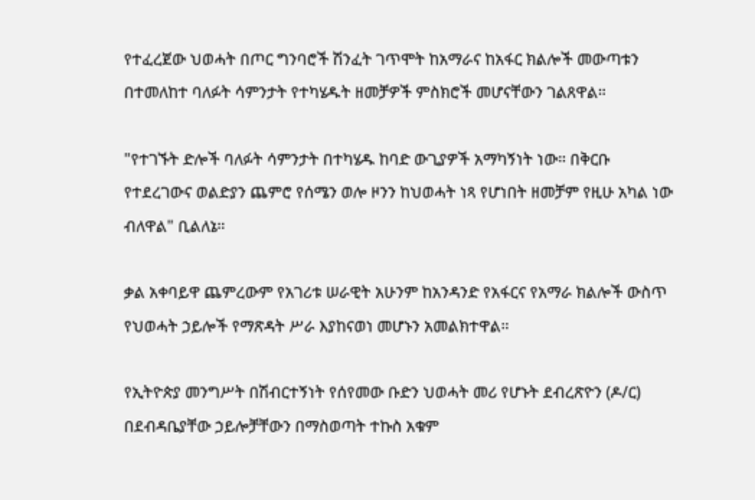የተፈረጀው ህወሓት በጦር ግንባሮች ሽንፈት ገጥሞት ከአማራና ከአፋር ክልሎች መውጣቱን በተመለከተ ባለፉት ሳምንታት የተካሄዱት ዘመቻዎች ምስክሮች መሆናቸውን ገልጸዋል።

"የተገኙት ድሎች ባለፉት ሳምንታት በተካሄዱ ከባድ ውጊያዎች አማካኝነት ነው። በቅርቡ የተደረገውና ወልድያን ጨምሮ የሰሜን ወሎ ዞንን ከህወሓት ነጻ የሆነበት ዘመቻም የዚሁ አካል ነው ብለዋል" ቢልለኔ።

ቃል አቀባይዋ ጨምረውም የአገሪቱ ሠራዊት አሁንም ከአንዳንድ የአፋርና የአማራ ክልሎች ውስጥ የህወሓት ኃይሎች የማጽዳት ሥራ እያከናወነ መሆኑን አመልክተዋል።

የኢትዮጵያ መንግሥት በሽብርተኝነት የሰየመው ቡድን ህወሓት መሪ የሆኑት ደብረጽዮን (ዶ/ር) በደብዳቤያቸው ኃይሎቻቸውን በማስወጣት ተኩስ አቁም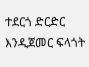ተደርጎ ድርድር እንዲጀመር ፍላጎት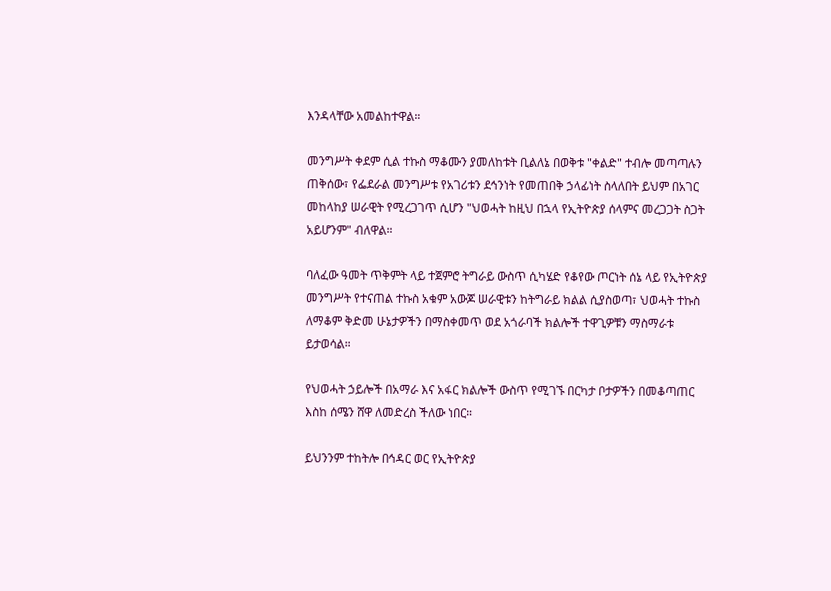እንዳላቸው አመልከተዋል።

መንግሥት ቀደም ሲል ተኩስ ማቆሙን ያመለከቱት ቢልለኔ በወቅቱ "ቀልድ" ተብሎ መጣጣሉን ጠቅሰው፣ የፌደራል መንግሥቱ የአገሪቱን ደኅንነት የመጠበቅ ኃላፊነት ስላለበት ይህም በአገር መከላከያ ሠራዊት የሚረጋገጥ ሲሆን "ህወሓት ከዚህ በኋላ የኢትዮጵያ ሰላምና መረጋጋት ስጋት አይሆንም" ብለዋል።

ባለፈው ዓመት ጥቅምት ላይ ተጀምሮ ትግራይ ውስጥ ሲካሄድ የቆየው ጦርነት ሰኔ ላይ የኢትዮጵያ መንግሥት የተናጠል ተኩስ አቁም አውጆ ሠራዊቱን ከትግራይ ክልል ሲያስወጣ፣ ህወሓት ተኩስ ለማቆም ቅድመ ሁኔታዎችን በማስቀመጥ ወደ አጎራባች ክልሎች ተዋጊዎቹን ማስማራቱ ይታወሳል።

የህወሓት ኃይሎች በአማራ እና አፋር ክልሎች ውስጥ የሚገኙ በርካታ ቦታዎችን በመቆጣጠር እስከ ሰሜን ሸዋ ለመድረስ ችለው ነበር።

ይህንንም ተከትሎ በኅዳር ወር የኢትዮጵያ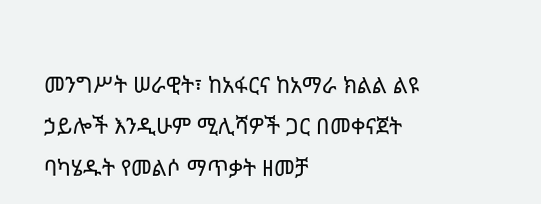መንግሥት ሠራዊት፣ ከአፋርና ከአማራ ክልል ልዩ ኃይሎች እንዲሁም ሚሊሻዎች ጋር በመቀናጀት ባካሄዱት የመልሶ ማጥቃት ዘመቻ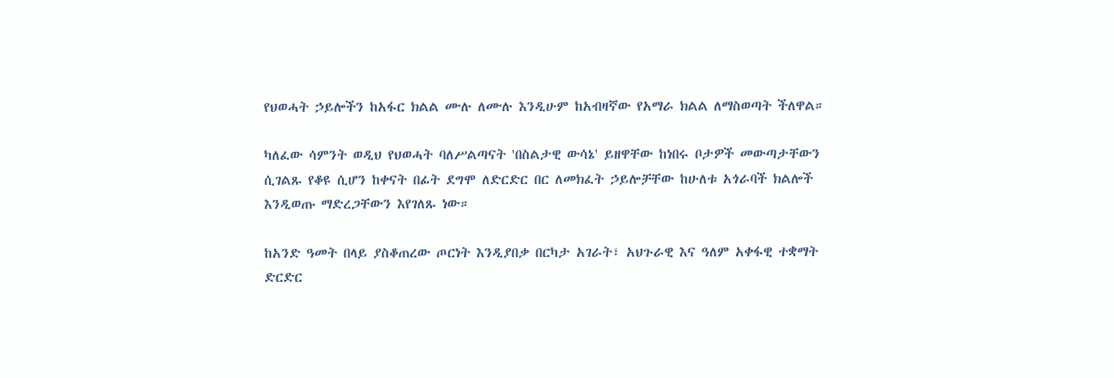የህወሓት ኃይሎችን ከአፋር ክልል ሙሉ ለሙሉ እንዲሁም ከአብዛኛው የአማራ ክልል ለማስወጣት ችለዋል።

ካለፈው ሳምንት ወዲህ የህወሓት ባለሥልጣናት 'በስልታዊ ውሳኔ' ይዘዋቸው ከነበሩ ቦታዎች መውጣታቸውን ሲገልጹ የቆዩ ሲሆን ከቀናት በፊት ደግሞ ለድርድር በር ለመክፈት ኃይሎቻቸው ከሁለቱ አጎራባች ክልሎች እንዲወጡ ማድረጋቸውን እየገለጹ ነው።

ከአንድ ዓመት በላይ ያስቆጠረው ጦርነት እንዲያበቃ በርካታ አገራት፣ አህጉራዊ እና ዓለም አቀፋዊ ተቋማት ድርድር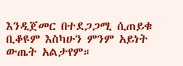እንዲጀመር በተደጋጋሚ ሲጠይቁ ቢቆዩም እስካሁን ምንም አይነት ውጤት አልታየም።